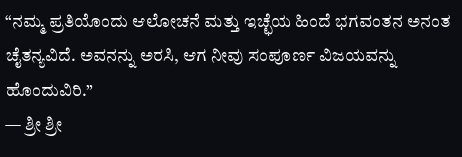“ನಮ್ಮ ಪ್ರತಿಯೊಂದು ಆಲೋಚನೆ ಮತ್ತು ಇಚ್ಛೆಯ ಹಿಂದೆ ಭಗವಂತನ ಅನಂತ ಚೈತನ್ಯವಿದೆ. ಅವನನ್ನು ಅರಸಿ, ಆಗ ನೀವು ಸಂಪೂರ್ಣ ವಿಜಯವನ್ನು ಹೊಂದುವಿರಿ.”
— ಶ್ರೀ ಶ್ರೀ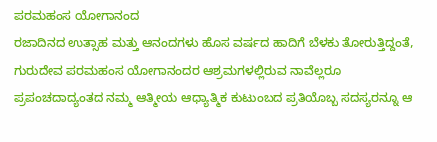ಪರಮಹಂಸ ಯೋಗಾನಂದ
ರಜಾದಿನದ ಉತ್ಸಾಹ ಮತ್ತು ಆನಂದಗಳು ಹೊಸ ವರ್ಷದ ಹಾದಿಗೆ ಬೆಳಕು ತೋರುತ್ತಿದ್ದಂತೆ, ಗುರುದೇವ ಪರಮಹಂಸ ಯೋಗಾನಂದರ ಆಶ್ರಮಗಳಲ್ಲಿರುವ ನಾವೆಲ್ಲರೂ ಪ್ರಪಂಚದಾದ್ಯಂತದ ನಮ್ಮ ಆತ್ಮೀಯ ಆಧ್ಯಾತ್ಮಿಕ ಕುಟುಂಬದ ಪ್ರತಿಯೊಬ್ಬ ಸದಸ್ಯರನ್ನೂ ಆ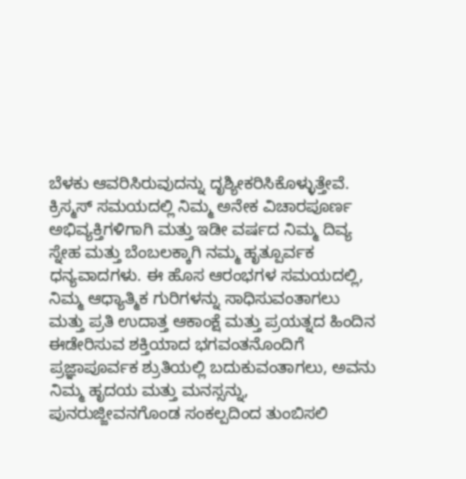ಬೆಳಕು ಆವರಿಸಿರುವುದನ್ನು ದೃಶ್ಯೀಕರಿಸಿಕೊಳ್ಳುತ್ತೇವೆ. ಕ್ರಿಸ್ಮಸ್ ಸಮಯದಲ್ಲಿ ನಿಮ್ಮ ಅನೇಕ ವಿಚಾರಪೂರ್ಣ ಅಭಿವ್ಯಕ್ತಿಗಳಿಗಾಗಿ ಮತ್ತು ಇಡೀ ವರ್ಷದ ನಿಮ್ಮ ದಿವ್ಯ ಸ್ನೇಹ ಮತ್ತು ಬೆಂಬಲಕ್ಕಾಗಿ ನಮ್ಮ ಹೃತ್ಪೂರ್ವಕ ಧನ್ಯವಾದಗಳು. ಈ ಹೊಸ ಆರಂಭಗಳ ಸಮಯದಲ್ಲಿ, ನಿಮ್ಮ ಆಧ್ಯಾತ್ಮಿಕ ಗುರಿಗಳನ್ನು ಸಾಧಿಸುವಂತಾಗಲು ಮತ್ತು ಪ್ರತಿ ಉದಾತ್ತ ಆಕಾಂಕ್ಷೆ ಮತ್ತು ಪ್ರಯತ್ನದ ಹಿಂದಿನ ಈಡೇರಿಸುವ ಶಕ್ತಿಯಾದ ಭಗವಂತನೊಂದಿಗೆ ಪ್ರಜ್ಞಾಪೂರ್ವಕ ಶ್ರುತಿಯಲ್ಲಿ ಬದುಕುವಂತಾಗಲು, ಅವನು ನಿಮ್ಮ ಹೃದಯ ಮತ್ತು ಮನಸ್ಸನ್ನು, ಪುನರುಜ್ಜೀವನಗೊಂಡ ಸಂಕಲ್ಪದಿಂದ ತುಂಬಿಸಲಿ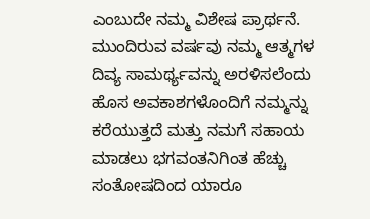ಎಂಬುದೇ ನಮ್ಮ ವಿಶೇಷ ಪ್ರಾರ್ಥನೆ.
ಮುಂದಿರುವ ವರ್ಷವು ನಮ್ಮ ಆತ್ಮಗಳ ದಿವ್ಯ ಸಾಮರ್ಥ್ಯವನ್ನು ಅರಳಿಸಲೆಂದು ಹೊಸ ಅವಕಾಶಗಳೊಂದಿಗೆ ನಮ್ಮನ್ನು ಕರೆಯುತ್ತದೆ ಮತ್ತು ನಮಗೆ ಸಹಾಯ ಮಾಡಲು ಭಗವಂತನಿಗಿಂತ ಹೆಚ್ಚು ಸಂತೋಷದಿಂದ ಯಾರೂ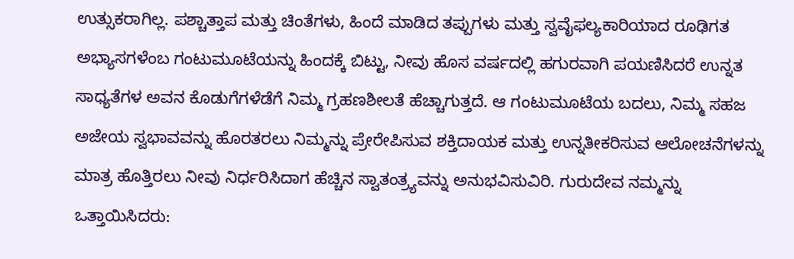ಉತ್ಸುಕರಾಗಿಲ್ಲ. ಪಶ್ಚಾತ್ತಾಪ ಮತ್ತು ಚಿಂತೆಗಳು, ಹಿಂದೆ ಮಾಡಿದ ತಪ್ಪುಗಳು ಮತ್ತು ಸ್ವವೈಫಲ್ಯಕಾರಿಯಾದ ರೂಢಿಗತ ಅಭ್ಯಾಸಗಳೆಂಬ ಗಂಟುಮೂಟೆಯನ್ನು ಹಿಂದಕ್ಕೆ ಬಿಟ್ಟು, ನೀವು ಹೊಸ ವರ್ಷದಲ್ಲಿ ಹಗುರವಾಗಿ ಪಯಣಿಸಿದರೆ ಉನ್ನತ ಸಾಧ್ಯತೆಗಳ ಅವನ ಕೊಡುಗೆಗಳೆಡೆಗೆ ನಿಮ್ಮ ಗ್ರಹಣಶೀಲತೆ ಹೆಚ್ಚಾಗುತ್ತದೆ. ಆ ಗಂಟುಮೂಟೆಯ ಬದಲು, ನಿಮ್ಮ ಸಹಜ ಅಜೇಯ ಸ್ವಭಾವವನ್ನು ಹೊರತರಲು ನಿಮ್ಮನ್ನು ಪ್ರೇರೇಪಿಸುವ ಶಕ್ತಿದಾಯಕ ಮತ್ತು ಉನ್ನತೀಕರಿಸುವ ಆಲೋಚನೆಗಳನ್ನು ಮಾತ್ರ ಹೊತ್ತಿರಲು ನೀವು ನಿರ್ಧರಿಸಿದಾಗ ಹೆಚ್ಚಿನ ಸ್ವಾತಂತ್ರ್ಯವನ್ನು ಅನುಭವಿಸುವಿರಿ. ಗುರುದೇವ ನಮ್ಮನ್ನು ಒತ್ತಾಯಿಸಿದರು: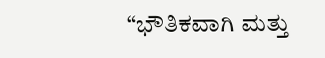“ಭೌತಿಕವಾಗಿ ಮತ್ತು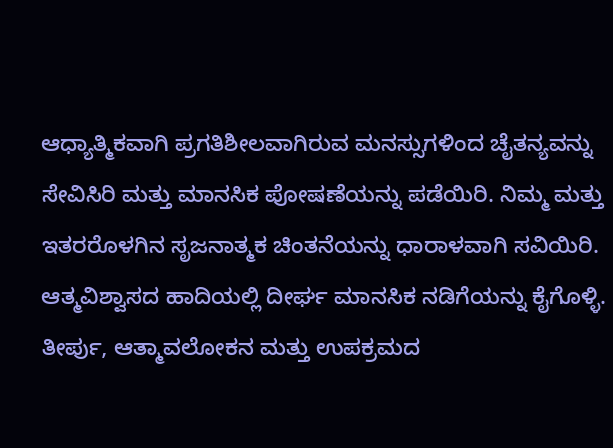ಆಧ್ಯಾತ್ಮಿಕವಾಗಿ ಪ್ರಗತಿಶೀಲವಾಗಿರುವ ಮನಸ್ಸುಗಳಿಂದ ಚೈತನ್ಯವನ್ನು ಸೇವಿಸಿರಿ ಮತ್ತು ಮಾನಸಿಕ ಪೋಷಣೆಯನ್ನು ಪಡೆಯಿರಿ. ನಿಮ್ಮ ಮತ್ತು ಇತರರೊಳಗಿನ ಸೃಜನಾತ್ಮಕ ಚಿಂತನೆಯನ್ನು ಧಾರಾಳವಾಗಿ ಸವಿಯಿರಿ. ಆತ್ಮವಿಶ್ವಾಸದ ಹಾದಿಯಲ್ಲಿ ದೀರ್ಘ ಮಾನಸಿಕ ನಡಿಗೆಯನ್ನು ಕೈಗೊಳ್ಳಿ. ತೀರ್ಪು, ಆತ್ಮಾವಲೋಕನ ಮತ್ತು ಉಪಕ್ರಮದ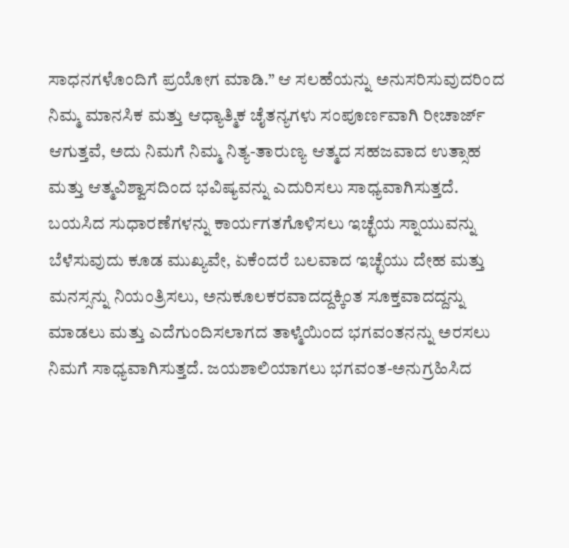ಸಾಧನಗಳೊಂದಿಗೆ ಪ್ರಯೋಗ ಮಾಡಿ.” ಆ ಸಲಹೆಯನ್ನು ಅನುಸರಿಸುವುದರಿಂದ ನಿಮ್ಮ ಮಾನಸಿಕ ಮತ್ತು ಆಧ್ಯಾತ್ಮಿಕ ಚೈತನ್ಯಗಳು ಸಂಪೂರ್ಣವಾಗಿ ರೀಚಾರ್ಜ್ ಆಗುತ್ತವೆ, ಅದು ನಿಮಗೆ ನಿಮ್ಮ ನಿತ್ಯ-ತಾರುಣ್ಯ ಆತ್ಮದ ಸಹಜವಾದ ಉತ್ಸಾಹ ಮತ್ತು ಆತ್ಮವಿಶ್ವಾಸದಿಂದ ಭವಿಷ್ಯವನ್ನು ಎದುರಿಸಲು ಸಾಧ್ಯವಾಗಿಸುತ್ತದೆ. ಬಯಸಿದ ಸುಧಾರಣೆಗಳನ್ನು ಕಾರ್ಯಗತಗೊಳಿಸಲು ಇಚ್ಛೆಯ ಸ್ನಾಯುವನ್ನು ಬೆಳೆಸುವುದು ಕೂಡ ಮುಖ್ಯವೇ, ಏಕೆಂದರೆ ಬಲವಾದ ಇಚ್ಛೆಯು ದೇಹ ಮತ್ತು ಮನಸ್ಸನ್ನು ನಿಯಂತ್ರಿಸಲು, ಅನುಕೂಲಕರವಾದದ್ದಕ್ಕಿಂತ ಸೂಕ್ತವಾದದ್ದನ್ನು ಮಾಡಲು ಮತ್ತು ಎದೆಗುಂದಿಸಲಾಗದ ತಾಳ್ಮೆಯಿಂದ ಭಗವಂತನನ್ನು ಅರಸಲು ನಿಮಗೆ ಸಾಧ್ಯವಾಗಿಸುತ್ತದೆ. ಜಯಶಾಲಿಯಾಗಲು ಭಗವಂತ-ಅನುಗ್ರಹಿಸಿದ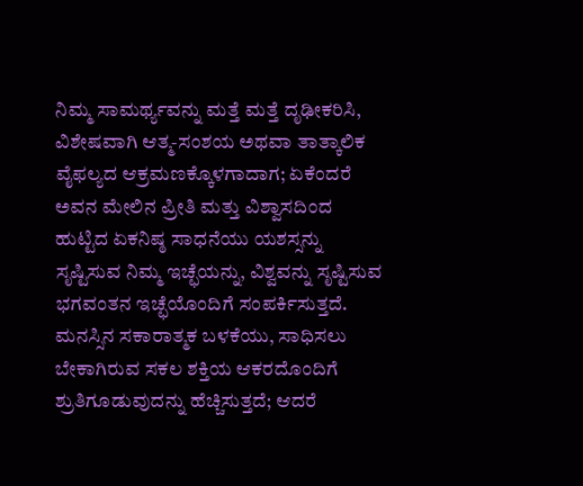ನಿಮ್ಮ ಸಾಮರ್ಥ್ಯವನ್ನು ಮತ್ತೆ ಮತ್ತೆ ದೃಢೀಕರಿಸಿ, ವಿಶೇಷವಾಗಿ ಆತ್ಮ-ಸಂಶಯ ಅಥವಾ ತಾತ್ಕಾಲಿಕ ವೈಫಲ್ಯದ ಆಕ್ರಮಣಕ್ಕೊಳಗಾದಾಗ; ಏಕೆಂದರೆ ಅವನ ಮೇಲಿನ ಪ್ರೀತಿ ಮತ್ತು ವಿಶ್ವಾಸದಿಂದ ಹುಟ್ಟಿದ ಏಕನಿಷ್ಠ ಸಾಧನೆಯು ಯಶಸ್ಸನ್ನು ಸೃಷ್ಟಿಸುವ ನಿಮ್ಮ ಇಚ್ಛೆಯನ್ನು, ವಿಶ್ವವನ್ನು ಸೃಷ್ಟಿಸುವ ಭಗವಂತನ ಇಚ್ಛೆಯೊಂದಿಗೆ ಸಂಪರ್ಕಿಸುತ್ತದೆ.
ಮನಸ್ಸಿನ ಸಕಾರಾತ್ಮಕ ಬಳಕೆಯು, ಸಾಧಿಸಲು ಬೇಕಾಗಿರುವ ಸಕಲ ಶಕ್ತಿಯ ಆಕರದೊಂದಿಗೆ ಶ್ರುತಿಗೂಡುವುದನ್ನು ಹೆಚ್ಚಿಸುತ್ತದೆ; ಆದರೆ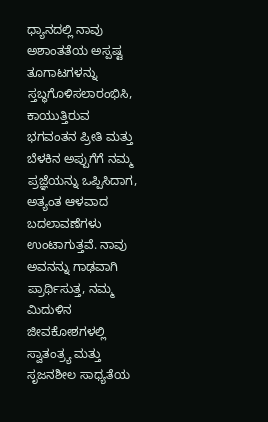ಧ್ಯಾನದಲ್ಲಿ ನಾವು ಅಶಾಂತತೆಯ ಅಸ್ಪಷ್ಟ ತೂಗಾಟಗಳನ್ನು ಸ್ತಬ್ಧಗೊಳಿಸಲಾರಂಭಿಸಿ, ಕಾಯುತ್ತಿರುವ ಭಗವಂತನ ಪ್ರೀತಿ ಮತ್ತು ಬೆಳಕಿನ ಅಪ್ಪುಗೆಗೆ ನಮ್ಮ ಪ್ರಜ್ಞೆಯನ್ನು ಒಪ್ಪಿಸಿದಾಗ, ಅತ್ಯಂತ ಆಳವಾದ ಬದಲಾವಣೆಗಳು ಉಂಟಾಗುತ್ತವೆ. ನಾವು ಅವನನ್ನು ಗಾಢವಾಗಿ ಪ್ರಾರ್ಥಿಸುತ್ತ, ನಮ್ಮ ಮಿದುಳಿನ ಜೀವಕೋಶಗಳಲ್ಲಿ ಸ್ವಾತಂತ್ರ್ಯ ಮತ್ತು ಸೃಜನಶೀಲ ಸಾಧ್ಯತೆಯ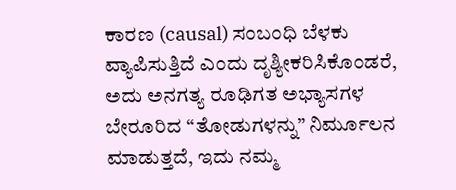ಕಾರಣ (causal) ಸಂಬಂಧಿ ಬೆಳಕು ವ್ಯಾಪಿಸುತ್ತಿದೆ ಎಂದು ದೃಶ್ಯೀಕರಿಸಿಕೊಂಡರೆ, ಅದು ಅನಗತ್ಯ ರೂಢಿಗತ ಅಭ್ಯಾಸಗಳ ಬೇರೂರಿದ “ತೋಡುಗಳನ್ನು” ನಿರ್ಮೂಲನ ಮಾಡುತ್ತದೆ, ಇದು ನಮ್ಮ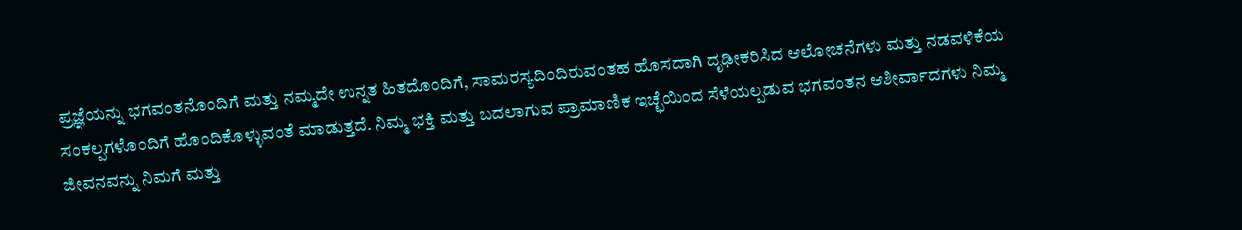ಪ್ರಜ್ಞೆಯನ್ನು ಭಗವಂತನೊಂದಿಗೆ ಮತ್ತು ನಮ್ಮದೇ ಉನ್ನತ ಹಿತದೊಂದಿಗೆ, ಸಾಮರಸ್ಯದಿಂದಿರುವಂತಹ ಹೊಸದಾಗಿ ದೃಢೀಕರಿಸಿದ ಆಲೋಚನೆಗಳು ಮತ್ತು ನಡವಳಿಕೆಯ ಸಂಕಲ್ಪಗಳೊಂದಿಗೆ ಹೊಂದಿಕೊಳ್ಳುವಂತೆ ಮಾಡುತ್ತದೆ. ನಿಮ್ಮ ಭಕ್ತಿ ಮತ್ತು ಬದಲಾಗುವ ಪ್ರಾಮಾಣಿಕ ಇಚ್ಛೆಯಿಂದ ಸೆಳೆಯಲ್ಪಡುವ ಭಗವಂತನ ಆಶೀರ್ವಾದಗಳು ನಿಮ್ಮ ಜೀವನವನ್ನು ನಿಮಗೆ ಮತ್ತು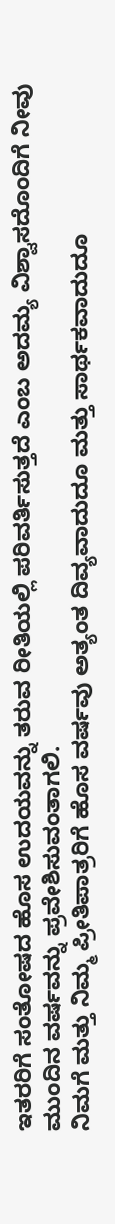ಇತರರಿಗೆ ಸಂತೋಷದ ಹೊಸ ಉದಯವನ್ನು ತರುವ ರೀತಿಯಲ್ಲಿ ಪರಿವರ್ತಿಸುತ್ತದೆ ಎಂಬ ಅದಮ್ಯ ವಿಶ್ವಾಸದೊಂದಿಗೆ ನೀವು ಮುಂದಿನ ವರ್ಷವನ್ನು ಪ್ರವೇಶಿಸುವಂತಾಗಲಿ.
ನಿಮಗೆ ಮತ್ತು ನಿಮ್ಮ ಪ್ರೀತಿಪಾತ್ರರಿಗೆ ಹೊಸ ವರ್ಷವು ಅತ್ಯಂತ ದಿವ್ಯವಾದುದೂ ಮತ್ತು ಸಾರ್ಥಕವಾದುದೂ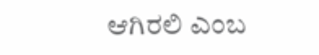ಆಗಿರಲಿ ಎಂಬ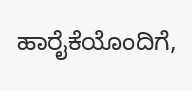ಹಾರೈಕೆಯೊಂದಿಗೆ,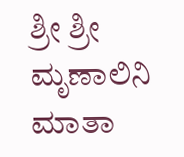ಶ್ರೀ ಶ್ರೀ ಮೃಣಾಲಿನಿ ಮಾತಾ